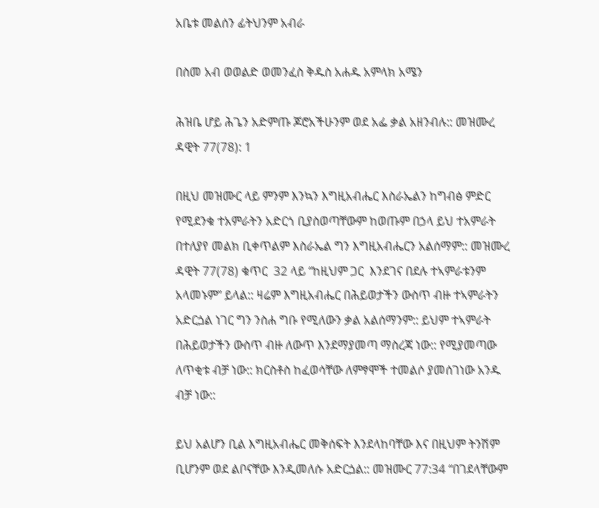አቤቱ መልሰን ፊትህንም አብራ

በስመ አብ ወወልድ ወመንፈስ ቅዱስ አሐዱ አምላክ አሜን

ሕዝቤ ሆይ ሕጌን አድምጡ ጆሮአችሁንም ወደ አፌ ቃል አዘንብሉ:: መዝሙረ ዳዊት 77(78): 1

በዚህ መዝሙር ላይ ምንም እንኳን እግዚአብሔር እስራኤልን ከግብፅ ምድር የሚደንቁ ተአምራትን አድርጎ ቢያስወጣቸውም ከወጡም በኃላ ይህ ተአምራት በተለያየ መልክ ቢቀጥልም እስራኤል ግን እግዚአብሔርን አልሰማም:: መዝሙረ ዳዊት 77(78) ቁጥር  32 ላይ “ከዚህም ጋር  እንደገና በደሉ ተኣምራቱንም አላመኑም” ይላል:: ዛሬም እግዚአብሔር በሕይወታችን ውስጥ ብዙ ተኣምራትን አድርጏል ነገር ግን ንስሐ ግቡ የሚለውን ቃል አልሰማንም:: ይህም ተኣምራት በሕይወታችን ውስጥ ብዙ ለውጥ እንደማያመጣ ማስረጃ ነው:: የሚያመጣው ለጥቂቱ ብቻ ነው:: ክርስቶስ ከፈወሳቸው ለምፃሞች ተመልሶ ያመሰገነው አንዱ ብቻ ነው::

ይህ አልሆን ቢል እግዚአብሔር መቅሰፍት እንደላከባቸው እና በዚህም ትንሽም ቢሆንም ወደ ልቦናቸው እንዲመለሱ አድርጏል:: መዝሙር 77:34 “በገደላቸውም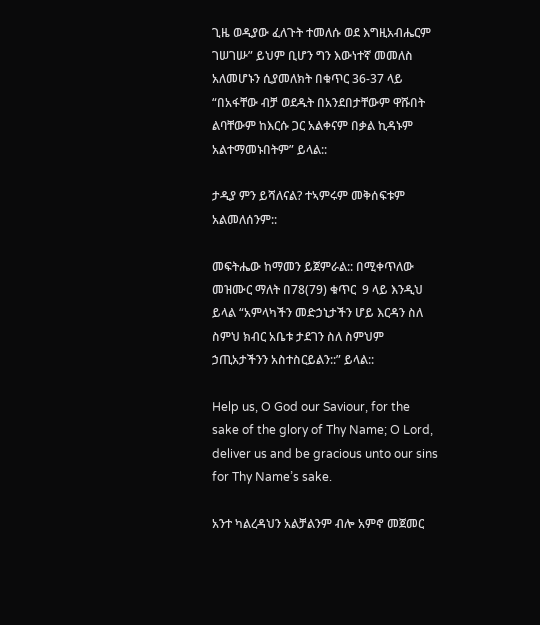ጊዜ ወዲያው ፈለጉት ተመለሱ ወደ እግዚአብሔርም ገሠገሡ” ይህም ቢሆን ግን እውነተኛ መመለስ አለመሆኑን ሲያመለክት በቁጥር 36-37 ላይ “በአፋቸው ብቻ ወደዱት በአንደበታቸውም ዋሹበት ልባቸውም ከእርሱ ጋር አልቀናም በቃል ኪዳኑም አልተማመኑበትም” ይላል::

ታዲያ ምን ይሻለናል? ተኣምሩም መቅሰፍቱም አልመለሰንም::

መፍትሔው ከማመን ይጀምራል:: በሚቀጥለው መዝሙር ማለት በ78(79) ቁጥር  9 ላይ እንዲህ ይላል “አምላካችን መድኃኒታችን ሆይ እርዳን ስለ ስምህ ክብር አቤቱ ታደገን ስለ ስምህም ኃጢአታችንን አስተስርይልን::” ይላል::

Help us, O God our Saviour, for the sake of the glory of Thy Name; O Lord, deliver us and be gracious unto our sins for Thy Name’s sake.

አንተ ካልረዳህን አልቻልንም ብሎ አምኖ መጀመር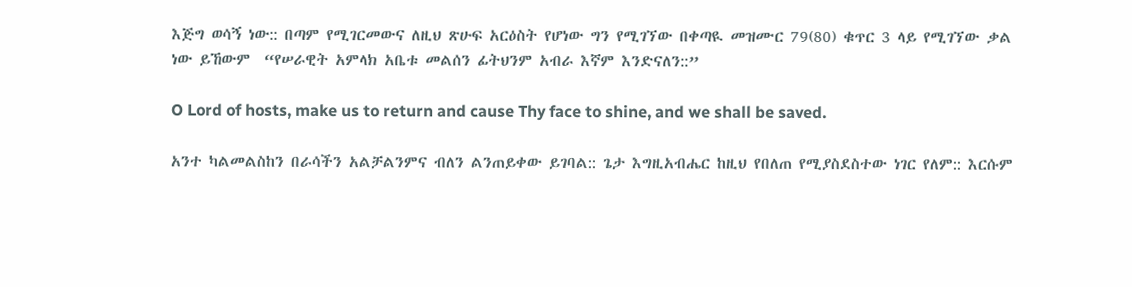እጅግ ወሳኝ ነው:: በጣም የሚገርመውና ለዚህ ጽሁፍ አርዕስት የሆነው ግን የሚገኘው በቀጣዪ መዝሙር 79(80) ቁጥር 3 ላይ የሚገኘው ቃል ነው ይኸውም  “የሠራዊት አምላክ አቤቱ መልሰን ፊትህንም አብራ እኛም እንድናለን::”

O Lord of hosts, make us to return and cause Thy face to shine, and we shall be saved.

አንተ ካልመልስከን በራሳችን አልቻልንምና ብለን ልንጠይቀው ይገባል:: ጌታ እግዚአብሔር ከዚህ የበለጠ የሚያስደስተው ነገር የለም:: እርሱም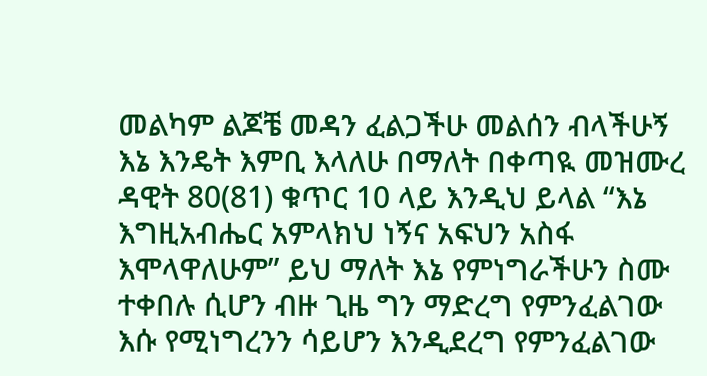መልካም ልጆቼ መዳን ፈልጋችሁ መልሰን ብላችሁኝ እኔ እንዴት እምቢ እላለሁ በማለት በቀጣዪ መዝሙረ ዳዊት 80(81) ቁጥር 10 ላይ እንዲህ ይላል “እኔ እግዚአብሔር አምላክህ ነኝና አፍህን አስፋ እሞላዋለሁም” ይህ ማለት እኔ የምነግራችሁን ስሙ ተቀበሉ ሲሆን ብዙ ጊዜ ግን ማድረግ የምንፈልገው እሱ የሚነግረንን ሳይሆን እንዲደረግ የምንፈልገው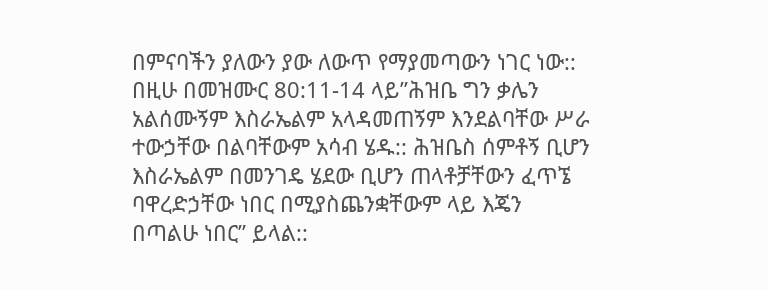በምናባችን ያለውን ያው ለውጥ የማያመጣውን ነገር ነው:: በዚሁ በመዝሙር 80:11-14 ላይ”ሕዝቤ ግን ቃሌን አልሰሙኝም እስራኤልም አላዳመጠኝም እንደልባቸው ሥራ ተውኃቸው በልባቸውም አሳብ ሄዱ:: ሕዝቤስ ሰምቶኝ ቢሆን እስራኤልም በመንገዴ ሄደው ቢሆን ጠላቶቻቸውን ፈጥኜ ባዋረድኃቸው ነበር በሚያስጨንቋቸውም ላይ እጄን በጣልሁ ነበር” ይላል::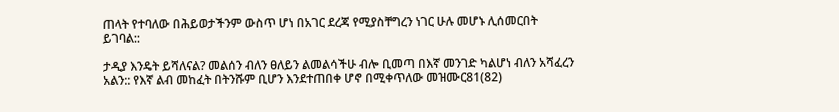ጠላት የተባለው በሕይወታችንም ውስጥ ሆነ በአገር ደረጃ የሚያስቸግረን ነገር ሁሉ መሆኑ ሊሰመርበት ይገባል::

ታዲያ እንዴት ይሻለናል? መልሰን ብለን ፀለይን ልመልሳችሁ ብሎ ቢመጣ በእኛ መንገድ ካልሆነ ብለን አሻፈረን አልን:: የእኛ ልብ መከፈት በትንሹም ቢሆን እንደተጠበቀ ሆኖ በሚቀጥለው መዝሙር81(82)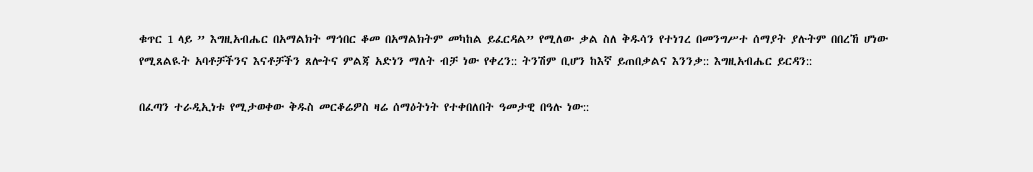ቁጥር 1 ላይ ” እግዚአብሔር በአማልክት ማኅበር ቆመ በአማልክትም መካከል ይፈርዳል” የሚለው ቃል ስለ ቅዱሳን የተነገረ በመንግሥተ ሰማያት ያሉትም በበረኸ ሆነው የሚጸልዪት አባቶቻችንና እናቶቻችን ጸሎትና ምልጃ አድነን ማለት ብቻ ነው የቀረን:: ትንሽም ቢሆን ከእኛ ይጠበቃልና እንንቃ:: እግዚአብሔር ይርዳን::

በፈጣን ተራዲኢነቱ የሚታወቀው ቅዱስ መርቆሬዎስ ዛሬ ሰማዕትነት የተቀበለበት ዓመታዊ በዓሉ ነው::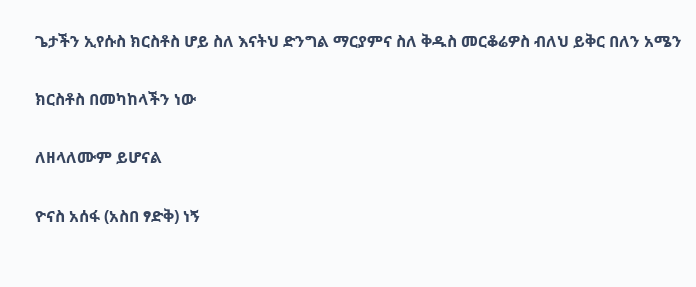ጌታችን ኢየሱስ ክርስቶስ ሆይ ስለ እናትህ ድንግል ማርያምና ስለ ቅዱስ መርቆሬዎስ ብለህ ይቅር በለን አሜን

ክርስቶስ በመካከላችን ነው

ለዘላለሙም ይሆናል

ዮናስ አሰፋ (አስበ ፃድቅ) ነኝ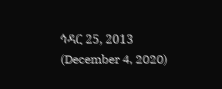ኅዳር 25, 2013 (December 4, 2020)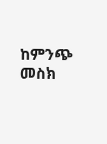ከምንጭ መስክ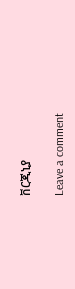ቨርጂኒያ

Leave a comment